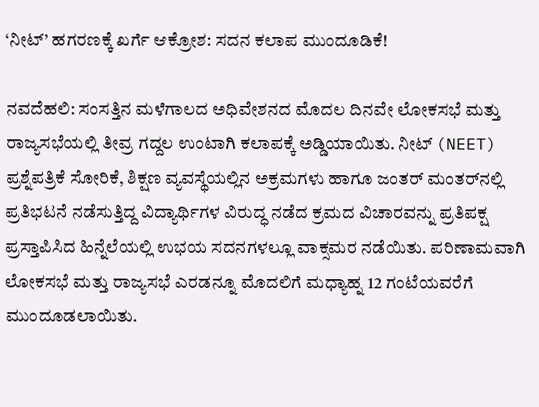‘ನೀಟ್’ ಹಗರಣಕ್ಕೆ ಖರ್ಗೆ ಆಕ್ರೋಶ: ಸದನ ಕಲಾಪ ಮುಂದೂಡಿಕೆ!

ನವದೆಹಲಿ: ಸಂಸತ್ತಿನ ಮಳೆಗಾಲದ ಅಧಿವೇಶನದ ಮೊದಲ ದಿನವೇ ಲೋಕಸಭೆ ಮತ್ತು ರಾಜ್ಯಸಭೆಯಲ್ಲಿ ತೀವ್ರ ಗದ್ದಲ ಉಂಟಾಗಿ ಕಲಾಪಕ್ಕೆ ಅಡ್ಡಿಯಾಯಿತು. ನೀಟ್ (NEET) ಪ್ರಶ್ನೆಪತ್ರಿಕೆ ಸೋರಿಕೆ, ಶಿಕ್ಷಣ ವ್ಯವಸ್ಥೆಯಲ್ಲಿನ ಅಕ್ರಮಗಳು ಹಾಗೂ ಜಂತರ್ ಮಂತರ್‌ನಲ್ಲಿ ಪ್ರತಿಭಟನೆ ನಡೆಸುತ್ತಿದ್ದ ವಿದ್ಯಾರ್ಥಿಗಳ ವಿರುದ್ಧ ನಡೆದ ಕ್ರಮದ ವಿಚಾರವನ್ನು ಪ್ರತಿಪಕ್ಷ ಪ್ರಸ್ತಾಪಿಸಿದ ಹಿನ್ನೆಲೆಯಲ್ಲಿ ಉಭಯ ಸದನಗಳಲ್ಲೂ ವಾಕ್ಸಮರ ನಡೆಯಿತು. ಪರಿಣಾಮವಾಗಿ ಲೋಕಸಭೆ ಮತ್ತು ರಾಜ್ಯಸಭೆ ಎರಡನ್ನೂ ಮೊದಲಿಗೆ ಮಧ್ಯಾಹ್ನ 12 ಗಂಟೆಯವರೆಗೆ ಮುಂದೂಡಲಾಯಿತು.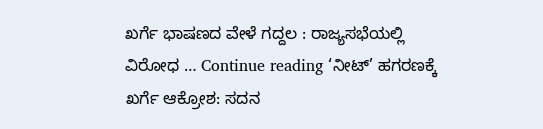ಖರ್ಗೆ ಭಾಷಣದ ವೇಳೆ ಗದ್ದಲ : ರಾಜ್ಯಸಭೆಯಲ್ಲಿ ವಿರೋಧ … Continue reading ‘ನೀಟ್’ ಹಗರಣಕ್ಕೆ ಖರ್ಗೆ ಆಕ್ರೋಶ: ಸದನ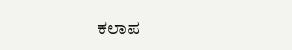ಕಲಾಪ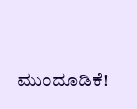ಮುಂದೂಡಿಕೆ!